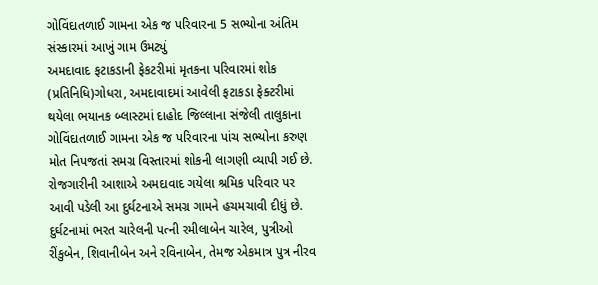ગોવિંદાતળાઈ ગામના એક જ પરિવારના 5 સભ્યોના અંતિમ સંસ્કારમાં આખું ગામ ઉમટ્યું
અમદાવાદ ફટાકડાની ફેકટરીમાં મૃતકના પરિવારમાં શોક
(પ્રતિનિધિ)ગોધરા, અમદાવાદમાં આવેલી ફટાકડા ફેક્ટરીમાં થયેલા ભયાનક બ્લાસ્ટમાં દાહોદ જિલ્લાના સંજેલી તાલુકાના ગોવિંદાતળાઈ ગામના એક જ પરિવારના પાંચ સભ્યોના કરુણ મોત નિપજતાં સમગ્ર વિસ્તારમાં શોકની લાગણી વ્યાપી ગઈ છે. રોજગારીની આશાએ અમદાવાદ ગયેલા શ્રમિક પરિવાર પર આવી પડેલી આ દુર્ઘટનાએ સમગ્ર ગામને હચમચાવી દીધું છે.
દુર્ઘટનામાં ભરત ચારેલની પત્ની રમીલાબેન ચારેલ, પુત્રીઓ રીંકુબેન, શિવાનીબેન અને રવિનાબેન, તેમજ એકમાત્ર પુત્ર નીરવ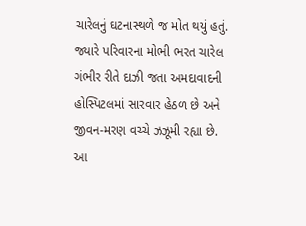ચારેલનું ઘટનાસ્થળે જ મોત થયું હતું. જ્યારે પરિવારના મોભી ભરત ચારેલ ગંભીર રીતે દાઝી જતા અમદાવાદની હોસ્પિટલમાં સારવાર હેઠળ છે અને જીવન-મરણ વચ્ચે ઝઝૂમી રહ્યા છે.
આ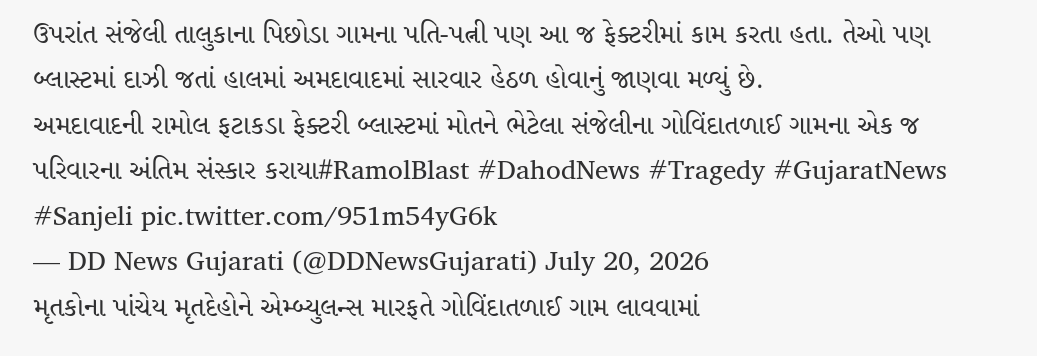ઉપરાંત સંજેલી તાલુકાના પિછોડા ગામના પતિ-પત્ની પણ આ જ ફેક્ટરીમાં કામ કરતા હતા. તેઓ પણ બ્લાસ્ટમાં દાઝી જતાં હાલમાં અમદાવાદમાં સારવાર હેઠળ હોવાનું જાણવા મળ્યું છે.
અમદાવાદની રામોલ ફટાકડા ફેક્ટરી બ્લાસ્ટમાં મોતને ભેટેલા સંજેલીના ગોવિંદાતળાઈ ગામના એક જ પરિવારના અંતિમ સંસ્કાર કરાયા#RamolBlast #DahodNews #Tragedy #GujaratNews #Sanjeli pic.twitter.com/951m54yG6k
— DD News Gujarati (@DDNewsGujarati) July 20, 2026
મૃતકોના પાંચેય મૃતદેહોને એમ્બ્યુલન્સ મારફતે ગોવિંદાતળાઈ ગામ લાવવામાં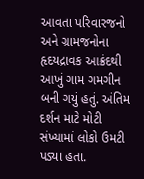આવતા પરિવારજનો અને ગ્રામજનોના હૃદયદ્રાવક આક્રંદથી આખું ગામ ગમગીન બની ગયું હતું. અંતિમ દર્શન માટે મોટી સંખ્યામાં લોકો ઉમટી પડ્યા હતા.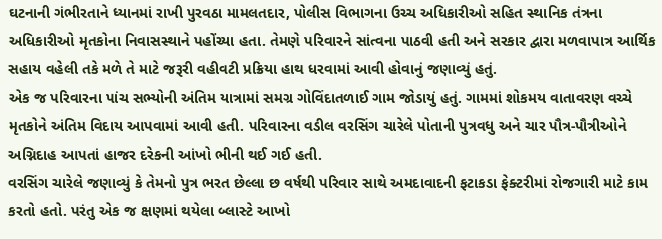ઘટનાની ગંભીરતાને ધ્યાનમાં રાખી પુરવઠા મામલતદાર, પોલીસ વિભાગના ઉચ્ચ અધિકારીઓ સહિત સ્થાનિક તંત્રના અધિકારીઓ મૃતકોના નિવાસસ્થાને પહોંચ્યા હતા. તેમણે પરિવારને સાંત્વના પાઠવી હતી અને સરકાર દ્વારા મળવાપાત્ર આર્થિક સહાય વહેલી તકે મળે તે માટે જરૂરી વહીવટી પ્રક્રિયા હાથ ધરવામાં આવી હોવાનું જણાવ્યું હતું.
એક જ પરિવારના પાંચ સભ્યોની અંતિમ યાત્રામાં સમગ્ર ગોવિંદાતળાઈ ગામ જોડાયું હતું. ગામમાં શોકમય વાતાવરણ વચ્ચે મૃતકોને અંતિમ વિદાય આપવામાં આવી હતી. પરિવારના વડીલ વરસિંગ ચારેલે પોતાની પુત્રવધુ અને ચાર પૌત્ર-પૌત્રીઓને અગ્નિદાહ આપતાં હાજર દરેકની આંખો ભીની થઈ ગઈ હતી.
વરસિંગ ચારેલે જણાવ્યું કે તેમનો પુત્ર ભરત છેલ્લા છ વર્ષથી પરિવાર સાથે અમદાવાદની ફટાકડા ફેક્ટરીમાં રોજગારી માટે કામ કરતો હતો. પરંતુ એક જ ક્ષણમાં થયેલા બ્લાસ્ટે આખો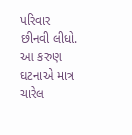પરિવાર છીનવી લીધો. આ કરુણ ઘટનાએ માત્ર ચારેલ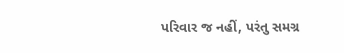પરિવાર જ નહીં, પરંતુ સમગ્ર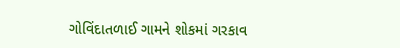ગોવિંદાતળાઈ ગામને શોકમાં ગરકાવ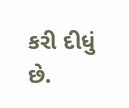કરી દીધું છે.